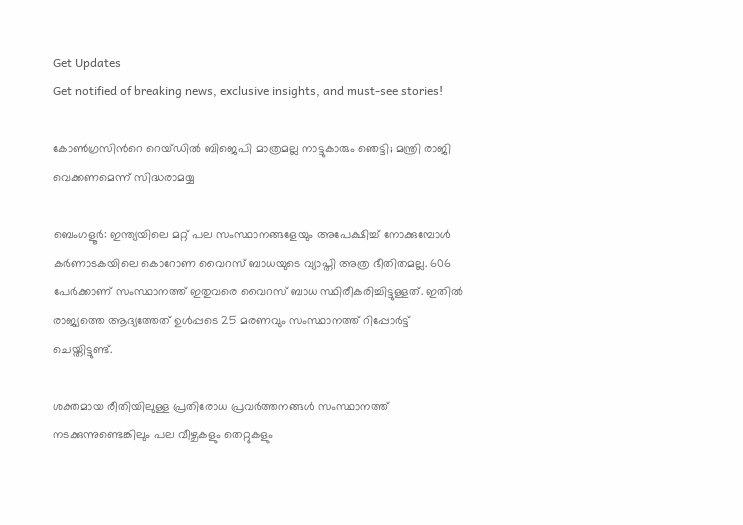Get Updates
Get notified of breaking news, exclusive insights, and must-see stories!

കോണ്‍ഗ്രസിന്‍റെ റെയ്ഡില്‍ ബിജെപി മാത്രമല്ല നാട്ടുകാരും ഞെട്ടി; മന്ത്രി രാജി വെക്കണമെന്ന് സിദ്ധരാമയ്യ

ബെംഗളൂര്‍: ഇന്ത്യയിലെ മറ്റ് പല സംസ്ഥാനങ്ങളേയും അപേക്ഷിച്ച് നോക്കുമ്പോള്‍ കര്‍ണാടകയിലെ കൊറോണ വൈറസ് ബാധയുടെ വ്യാപ്തി അത്ര ഭീതിതമല്ല. 606 പേര്‍ക്കാണ് സംസ്ഥാനത്ത് ഇതുവരെ വൈറസ് ബാധ സ്ഥിരീകരിച്ചിട്ടുള്ളത്. ഇതില്‍ രാജ്യത്തെ ആദ്യത്തേത് ഉള്‍പ്പടെ 25 മരണവും സംസ്ഥാനത്ത് റിപ്പോര്‍ട്ട് ചെയ്തിട്ടുണ്ട്.

ശക്തമായ രീതിയിലുള്ള പ്രതിരോധ പ്രവര്‍ത്തനങ്ങള്‍ സംസ്ഥാനത്ത് നടക്കുന്നുണ്ടെങ്കിലും പല വീഴ്ചകളും തെറ്റുകളും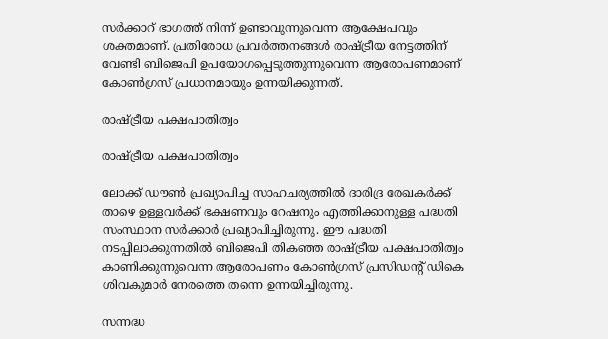സര്‍ക്കാറ്‍ ഭാഗത്ത് നിന്ന് ഉണ്ടാവുന്നുവെന്ന ആക്ഷേപവും ശക്തമാണ്. പ്രതിരോധ പ്രവര്‍ത്തനങ്ങള്‍ രാഷ്ട്രീയ നേട്ടത്തിന് വേണ്ടി ബിജെപി ഉപയോഗപ്പെടുത്തുന്നുവെന്ന ആരോപണമാണ് കോണ്‍ഗ്രസ് പ്രധാനമായും ഉന്നയിക്കുന്നത്.

രാഷ്ട്രീയ പക്ഷപാതിത്വം

രാഷ്ട്രീയ പക്ഷപാതിത്വം

ലോക്ക് ഡൗണ്‍ പ്രഖ്യാപിച്ച സാഹചര്യത്തില്‍ ദാരിദ്ര രേഖകര്‍ക്ക് താഴെ ഉള്ളവര്‍ക്ക് ഭക്ഷണവും റേഷനും എത്തിക്കാനുള്ള പദ്ധതി സംസ്ഥാന സര്‍ക്കാര്‍ പ്രഖ്യാപിച്ചിരുന്നു. ഈ പദ്ധതി നടപ്പിലാക്കുന്നതില്‍ ബിജെപി തികഞ്ഞ രാഷ്ട്രീയ പക്ഷപാതിത്വം കാണിക്കുന്നുവെന്ന ആരോപണം കോണ്‍ഗ്രസ് പ്രസിഡന്‍റ് ഡികെ ശിവകുമാര്‍ നേരത്തെ തന്നെ ഉന്നയിച്ചിരുന്നു.

സന്നദ്ധ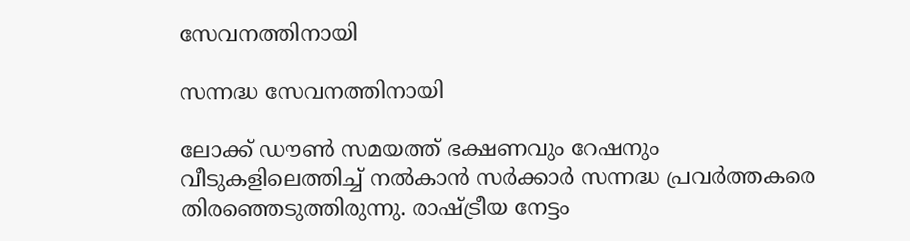സേവനത്തിനായി

സന്നദ്ധ സേവനത്തിനായി

ലോക്ക് ഡൗണ്‍ സമയത്ത് ഭക്ഷണവും റേഷനും വീടുകളിലെത്തിച്ച് നല്‍കാന്‍ സര്‍ക്കാര്‍ സന്നദ്ധ പ്രവര്‍ത്തകരെ തിരഞ്ഞെടുത്തിരുന്നു. രാഷ്ട്രീയ നേട്ടം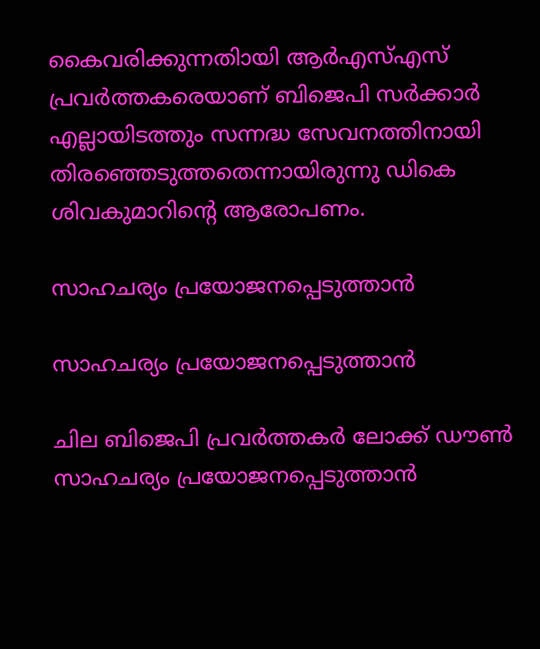കൈവരിക്കുന്നതിായി ആര്‍എസ്എസ് പ്രവര്‍ത്തകരെയാണ് ബിജെപി സര്‍ക്കാര്‍ എല്ലായിടത്തും സന്നദ്ധ സേവനത്തിനായി തിരഞ്ഞെടുത്തതെന്നായിരുന്നു ഡികെ ശിവകുമാറിന്‍റെ ആരോപണം.

സാഹചര്യം പ്രയോജനപ്പെടുത്താൻ

സാഹചര്യം പ്രയോജനപ്പെടുത്താൻ

ചില ബിജെപി പ്രവർത്തകർ ലോക്ക് ഡൗണ്‍ സാഹചര്യം പ്രയോജനപ്പെടുത്താൻ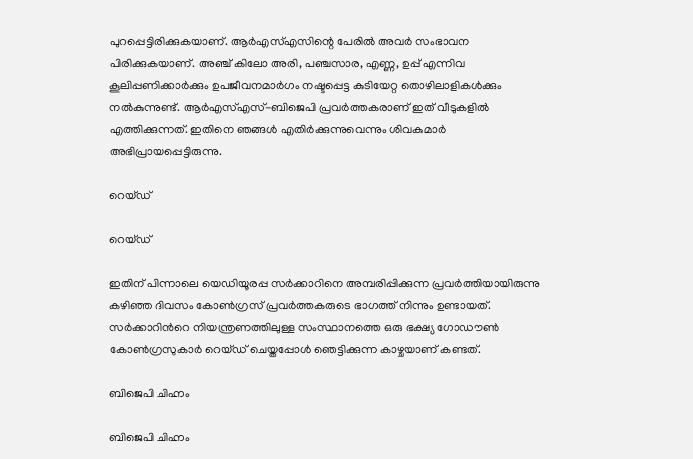പുറപ്പെട്ടിരിക്കുകയാണ്. ആർ‌എസ്‌എസിന്റെ പേരിൽ അവർ സംഭാവന പിരിക്കുകയാണ്. അഞ്ച് കിലോ അരി, പഞ്ചസാര, എണ്ണ, ഉപ്പ് എന്നിവ കൂലിപ്പണിക്കാർക്കും ഉപജീവനമാർഗം നഷ്ടപ്പെട്ട കുടിയേറ്റ തൊഴിലാളികൾക്കും നൽകുന്നുണ്ട്. ആര്‍എസ്എസ്-ബിജെപി പ്രവര്‍ത്തകരാണ് ഇത് വീടുകളില്‍ എത്തിക്കുന്നത്. ഇതിനെ ഞങ്ങള്‍ എതിര്‍ക്കുന്നുവെന്നും ശിവകുമാര്‍ അഭിപ്രായപ്പെട്ടിരുന്നു.

റെയ്ഡ്

റെയ്ഡ്

ഇതിന് പിന്നാലെ യെഡിയൂരപ്പ സര്‍ക്കാറിനെ അമ്പരിപ്പിക്കുന്ന പ്രവര്‍ത്തിയായിരുന്നു കഴിഞ്ഞ ദിവസം കോണ്‍ഗ്രസ് പ്രവര്‍ത്തകരുടെ ഭാഗത്ത് നിന്നും ഉണ്ടായത്. സര്‍ക്കാറിന്‍റെ നിയന്ത്രണത്തിലുള്ള സംസ്ഥാനത്തെ ഒരു ഭക്ഷ്യ ഗോഡൗണ്‍ കോണ്‍ഗ്രസുകാര്‍ റെയ്ഡ് ചെയ്തപ്പോള്‍ ഞെട്ടിക്കുന്ന കാഴ്ചയാണ് കണ്ടത്.

ബിജെപി ചിഹ്നം

ബിജെപി ചിഹ്നം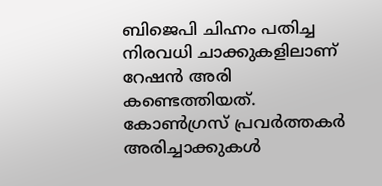ബിജെപി ചിഹ്നം പതിച്ച നിരവധി ചാക്കുകളിലാണ് റേഷന്‍ അരി കണ്ടെത്തിയത്. കോണ്‍ഗ്രസ് പ്രവര്‍ത്തകര്‍ അരിച്ചാക്കുകള്‍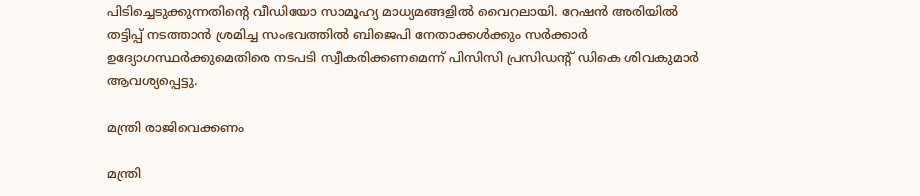പിടിച്ചെടുക്കുന്നതിന്‍റെ വീഡിയോ സാമൂഹ്യ മാധ്യമങ്ങളില്‍ വൈറലായി. റേഷന്‍ അരിയില്‍ തട്ടിപ്പ് നടത്താന്‍ ശ്രമിച്ച സംഭവത്തില്‍ ബിജെപി നേതാക്കള്‍ക്കും സര്‍ക്കാര്‍ ഉദ്യോഗസ്ഥര്‍ക്കുമെതിരെ നടപടി സ്വീകരിക്കണമെന്ന് പിസിസി പ്രസിഡന്‍റ് ഡികെ ശിവകുമാര്‍ ആവശ്യപ്പെട്ടു.

മന്ത്രി രാജിവെക്കണം

മന്ത്രി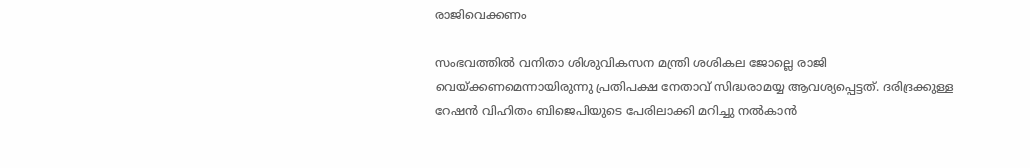രാജിവെക്കണം

സംഭവത്തില്‍ വനിതാ ശിശുവികസന മന്ത്രി ശശികല ജോല്ലെ രാജി വെയ്ക്കണമെന്നായിരുന്നു പ്രതിപക്ഷ നേതാവ് സിദ്ധരാമയ്യ ആവശ്യപ്പെട്ടത്. ദരിദ്രക്കുള്ള റേഷന്‍ വിഹിതം ബിജെപിയുടെ പേരിലാക്കി മറിച്ചു നല്‍കാന്‍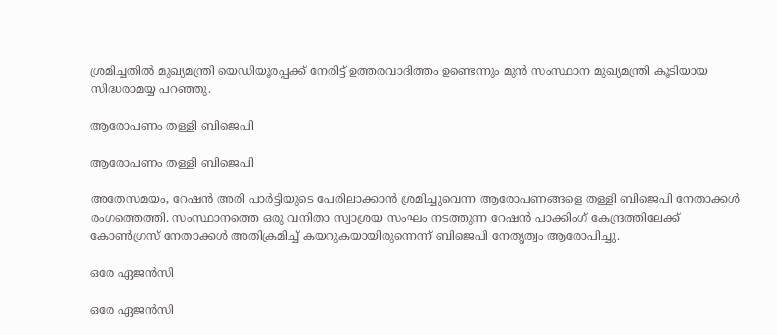ശ്രമിച്ചതില്‍ മുഖ്യമന്ത്രി യെഡിയൂരപ്പക്ക് നേരിട്ട് ഉത്തരവാദിത്തം ഉണ്ടെന്നും മുന്‍ സംസ്ഥാന മുഖ്യമന്ത്രി കൂടിയായ സിദ്ധരാമയ്യ പറഞ്ഞു.

ആരോപണം തള്ളി ബിജെപി

ആരോപണം തള്ളി ബിജെപി

അതേസമയം, റേഷന്‍ അരി പാര്‍ട്ടിയുടെ പേരിലാക്കാന്‍ ശ്രമിച്ചുവെന്ന ആരോപണങ്ങളെ തള്ളി ബിജെപി നേതാക്കള്‍ രംഗത്തെത്തി. സംസ്ഥാനത്തെ ഒരു വനിതാ സ്വാശ്രയ സംഘം നടത്തുന്ന റേഷൻ പാക്കിംഗ് കേന്ദ്രത്തിലേക്ക് കോൺഗ്രസ് നേതാക്കൾ അതിക്രമിച്ച് കയറുകയായിരുന്നെന്ന് ബിജെപി നേതൃത്വം ആരോപിച്ചു.

ഒരേ ഏജന്‍സി

ഒരേ ഏജന്‍സി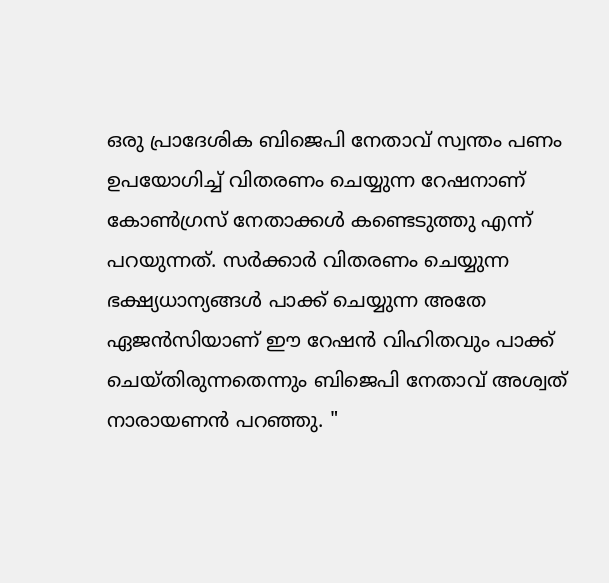ഒരു പ്രാദേശിക ബിജെപി നേതാവ് സ്വന്തം പണം ഉപയോഗിച്ച് വിതരണം ചെയ്യുന്ന റേഷനാണ് കോണ്‍ഗ്രസ് നേതാക്കള്‍ കണ്ടെടുത്തു എന്ന് പറയുന്നത്. സർക്കാർ വിതരണം ചെയ്യുന്ന ഭക്ഷ്യധാന്യങ്ങൾ പാക്ക് ചെയ്യുന്ന അതേ ഏജൻസിയാണ് ഈ റേഷൻ വിഹിതവും പാക്ക് ചെയ്തിരുന്നതെന്നും ബിജെപി നേതാവ് അശ്വത് നാരായണൻ പറഞ്ഞു. "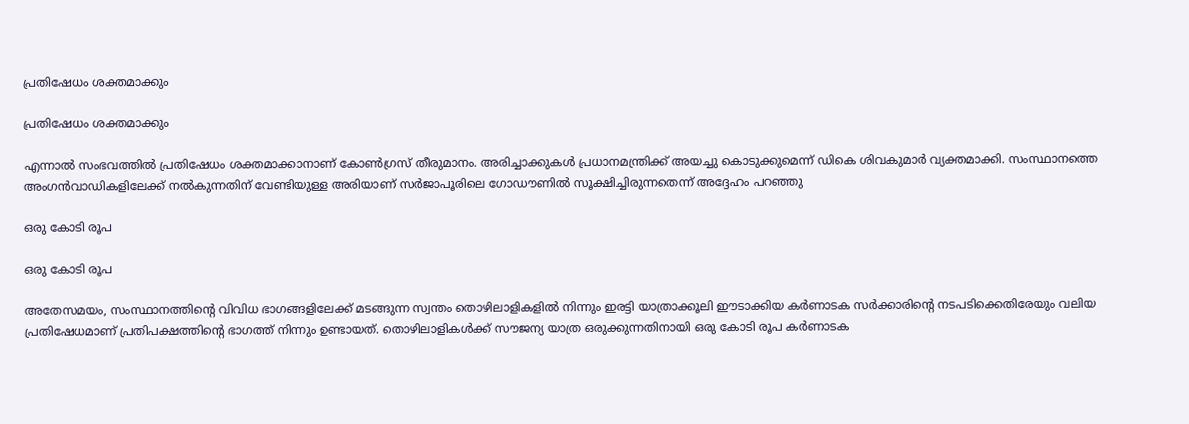പ്രതിഷേധം ശക്തമാക്കും

പ്രതിഷേധം ശക്തമാക്കും

എന്നാല്‍ സംഭവത്തില്‍ പ്രതിഷേധം ശക്തമാക്കാനാണ് കോണ്‍ഗ്രസ് തീരുമാനം. അരിച്ചാക്കുകള്‍ പ്രധാനമന്ത്രിക്ക് അയച്ചു കൊടുക്കുമെന്ന് ഡികെ ശിവകുമാര്‍ വ്യക്തമാക്കി. സംസ്ഥാനത്തെ അംഗന്‍വാഡികളിലേക്ക് നല്‍കുന്നതിന് വേണ്ടിയുള്ള അരിയാണ് സര്‍ജാപൂരിലെ ഗോഡൗണില്‍ സൂക്ഷിച്ചിരുന്നതെന്ന് അദ്ദേഹം പറഞ്ഞു

ഒരു കോടി രൂപ

ഒരു കോടി രൂപ

അതേസമയം, സംസ്ഥാനത്തിന്റെ വിവിധ ഭാഗങ്ങളിലേക്ക് മടങ്ങുന്ന സ്വന്തം തൊഴിലാളികളിൽ നിന്നും ഇരട്ടി യാത്രാക്കൂലി ഈടാക്കിയ കർണാടക സർക്കാരിന്റെ നടപടിക്കെതിരേയും വലിയ പ്രതിഷേധമാണ് പ്രതിപക്ഷത്തിന്‍റെ ഭാഗത്ത് നിന്നും ഉണ്ടായത്. തൊഴിലാളികള്‍ക്ക് സൗജന്യ യാത്ര ഒരുക്കുന്നതിനായി ഒരു കോടി രൂപ കർണാടക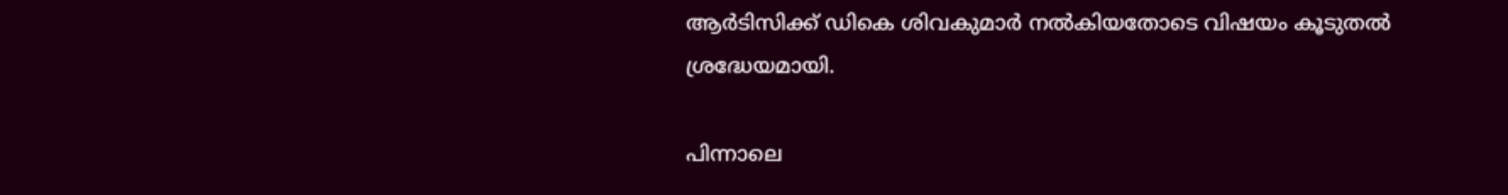ആർടിസിക്ക് ഡികെ ശിവകുമാർ നൽകിയതോടെ വിഷയം കൂടുതല്‍ ശ്രദ്ധേയമായി.

പിന്നാലെ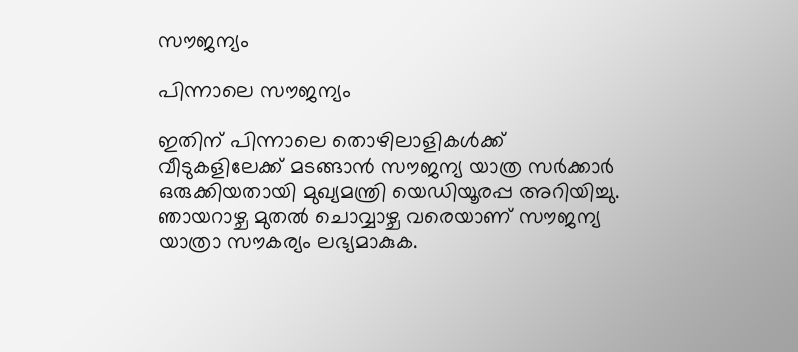സൗജന്യം

പിന്നാലെ സൗജന്യം

ഇതിന് പിന്നാലെ തൊഴിലാളികൾക്ക് വീടുകളിലേക്ക് മടങ്ങാൻ സൗജന്യ യാത്ര സർക്കാർ ഒരുക്കിയതായി മുഖ്യമന്ത്രി യെഡിയൂരപ്പ അറിയിച്ചു. ഞായറാഴ്ച മുതൽ ചൊവ്വാഴ്ച വരെയാണ് സൗജന്യ യാത്രാ സൗകര്യം ലഭ്യമാകുക.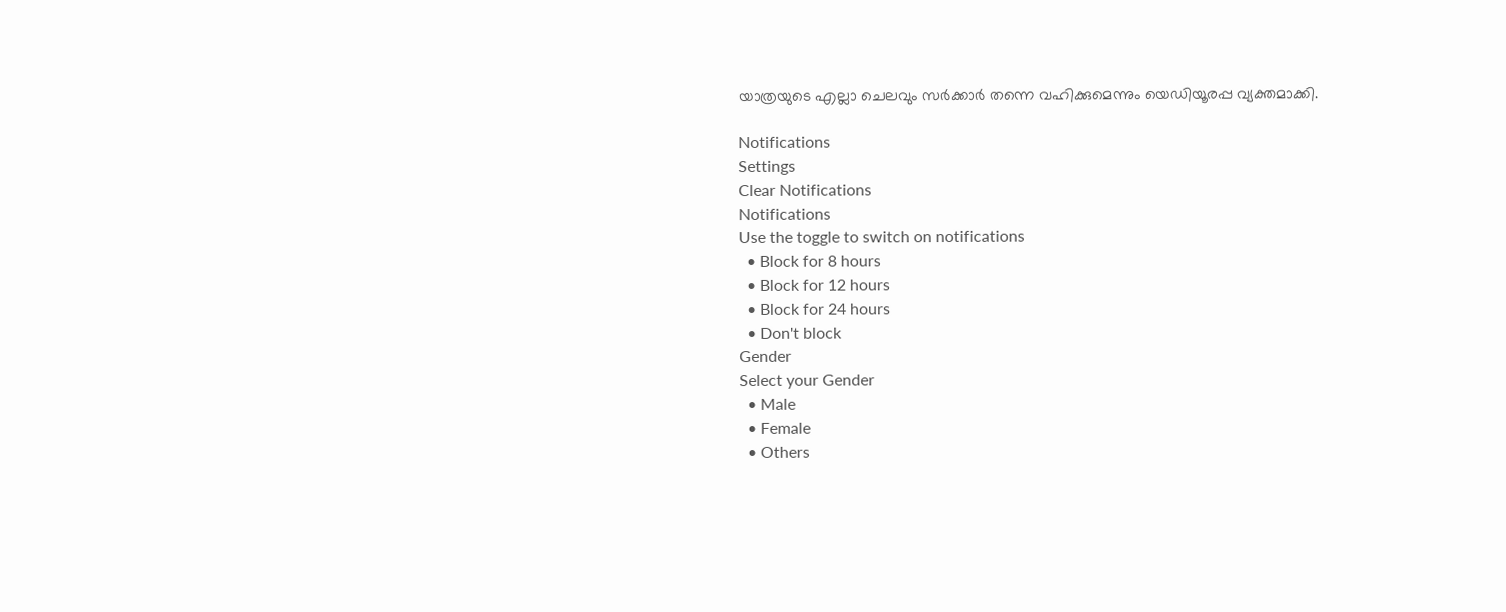യാത്രയുടെ എല്ലാ ചെലവും സർക്കാർ തന്നെ വഹിക്കുമെന്നും യെഡിയൂരപ്പ വ്യക്തമാക്കി.

Notifications
Settings
Clear Notifications
Notifications
Use the toggle to switch on notifications
  • Block for 8 hours
  • Block for 12 hours
  • Block for 24 hours
  • Don't block
Gender
Select your Gender
  • Male
  • Female
  • Others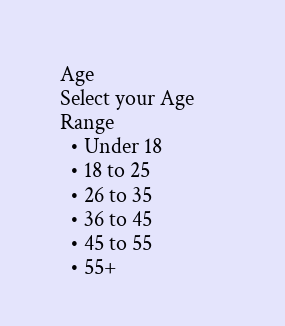Age
Select your Age Range
  • Under 18
  • 18 to 25
  • 26 to 35
  • 36 to 45
  • 45 to 55
  • 55+